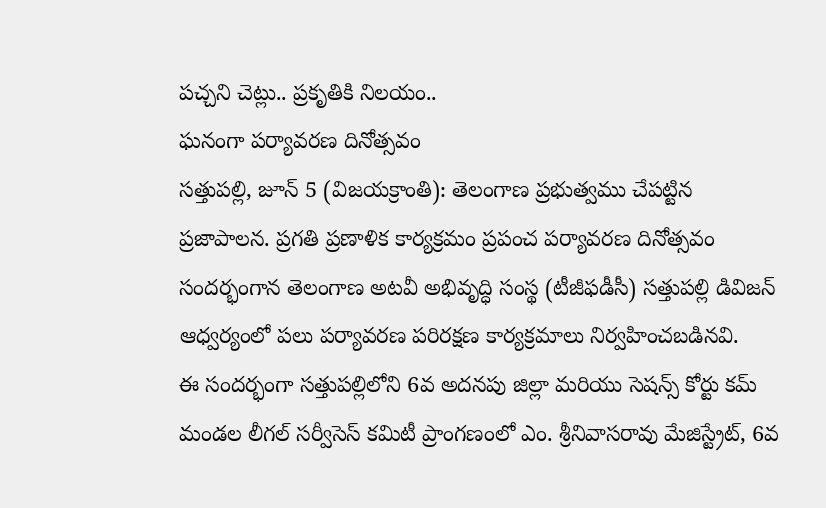పచ్చని చెట్లు.. ప్రకృతికి నిలయం..
ఘనంగా పర్యావరణ దినోత్సవం
సత్తుపల్లి, జూన్ 5 (విజయక్రాంతి): తెలంగాణ ప్రభుత్వము చేపట్టిన ప్రజాపాలన. ప్రగతి ప్రణాళిక కార్యక్రమం ప్రపంచ పర్యావరణ దినోత్సవం సందర్భంగాన తెలంగాణ అటవీ అభివృద్ధి సంస్థ (టీజీఫడీసీ) సత్తుపల్లి డివిజన్ ఆధ్వర్యంలో పలు పర్యావరణ పరిరక్షణ కార్యక్రమాలు నిర్వహించబడినవి.
ఈ సందర్భంగా సత్తుపల్లిలోని 6వ అదనపు జిల్లా మరియు సెషన్స్ కోర్టు కమ్ మండల లీగల్ సర్వీసెస్ కమిటీ ప్రాంగణంలో ఎం. శ్రీనివాసరావు మేజిస్ట్రేట్, 6వ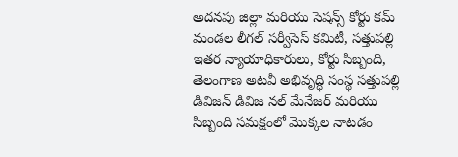అదనపు జిల్లా మరియు సెషన్స్ కోర్టు కమ్ మండల లీగల్ సర్వీసెస్ కమిటీ, సత్తుపల్లి ఇతర న్యాయాధికారులు, కోర్టు సిబ్బంది, తెలంగాణ అటవీ అభివృద్ధి సంస్థ సత్తుపల్లి డివిజన్ డివిజ నల్ మేనేజర్ మరియు సిబ్బంది సమక్షంలో మొక్కల నాటడం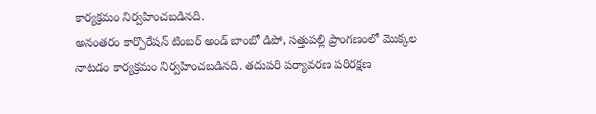కార్యక్రమం నిర్వహించబడినది.
అనంతరం కార్పొరేషన్ టింబర్ అండ్ బాంబో డిపో, సత్తుపల్లి ప్రాంగణంలో మొక్కల నాటడం కార్యక్రమం నిర్వహించబడినది. తదుపరి పర్యావరణ పరిరక్షణ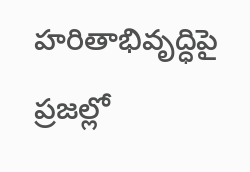హరితాభివృద్ధిపై ప్రజల్లో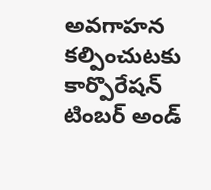అవగాహన కల్పించుటకు కార్పొరేషన్ టింబర్ అండ్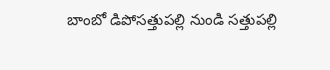బాంబో డిపోసత్తుపల్లి నుండి సత్తుపల్లి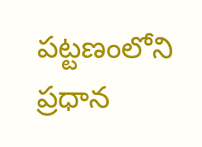పట్టణంలోని ప్రధాన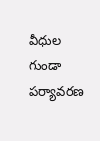వీధుల గుండా పర్యావరణ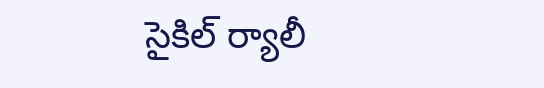సైకిల్ ర్యాలీ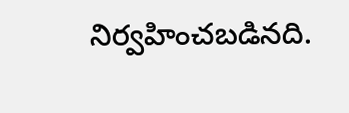నిర్వహించబడినది.